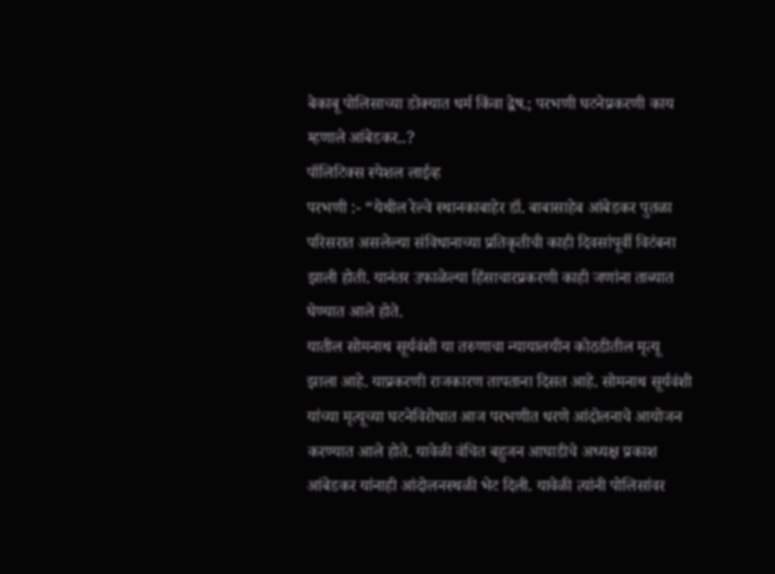बेकाबू पोलिसाच्या डोक्यात धर्म किंवा द्वेष.; परभणी घटनेप्रकरणी काय म्हणाले आंबेडकर..?
पॉलिटिक्स स्पेशल लाईव्ह
परभणी :- “येथील रेल्वे स्थानकाबाहेर डॉ. बाबासाहेब आंबेडकर पुतळा परिसरात असलेल्या संविधानाच्या प्रतिकृतीची काही दिवसांपूर्वी विटंबना झाली होती. यानंतर उफाळेल्या हिंसाचारप्रकरणी काही जणांना ताब्यात घेण्यात आले होते.
यातील सोमनाथ सूर्यवंशी या तरुणाचा न्यायालयीन कोठडीतील मृत्यू झाला आहे. याप्रकरणी राजकारण तापताना दिसत आहे. सोमनाथ सूर्यवंशी यांच्या मृत्यूच्या घटनेविरोधात आज परभणीत धरणे आंदोलनाचे आयोजन करण्यात आले होते. यावेळी वंचित बहुजन आघाडीचे अध्यक्ष प्रकाश आंबेडकर यांनाही आंदोलनस्थळी भेट दिली. यावेळी त्यांनी पोलिसांवर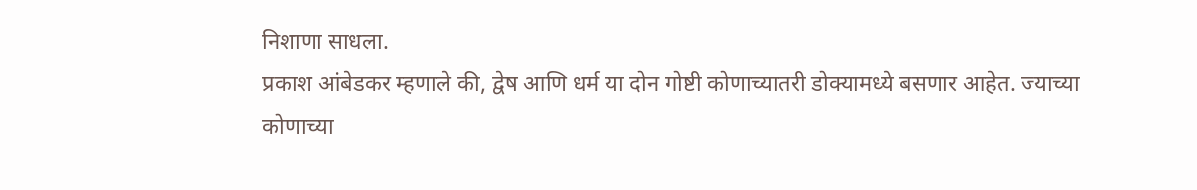निशाणा साधला.
प्रकाश आंबेडकर म्हणाले की, द्वेष आणि धर्म या दोन गोष्टी कोणाच्यातरी डोक्यामध्ये बसणार आहेत. ज्याच्या कोणाच्या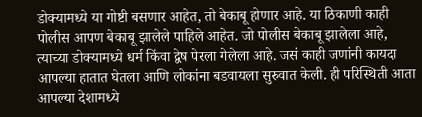डोक्यामध्ये या गोष्टी बसणार आहेत, तो बेकाबू होणार आहे. या ठिकाणी काही पोलीस आपण बेकाबू झालेले पाहिले आहेत. जो पोलीस बेकाबू झालेला आहे, त्याच्या डोक्यामध्ये धर्म किंवा द्वेष पेरला गेलेला आहे. जसं काही जणांनी कायदा आपल्या हातात घेतला आणि लोकांना बडवायला सुरुवात केली. ही परिस्थिती आता आपल्या देशामध्ये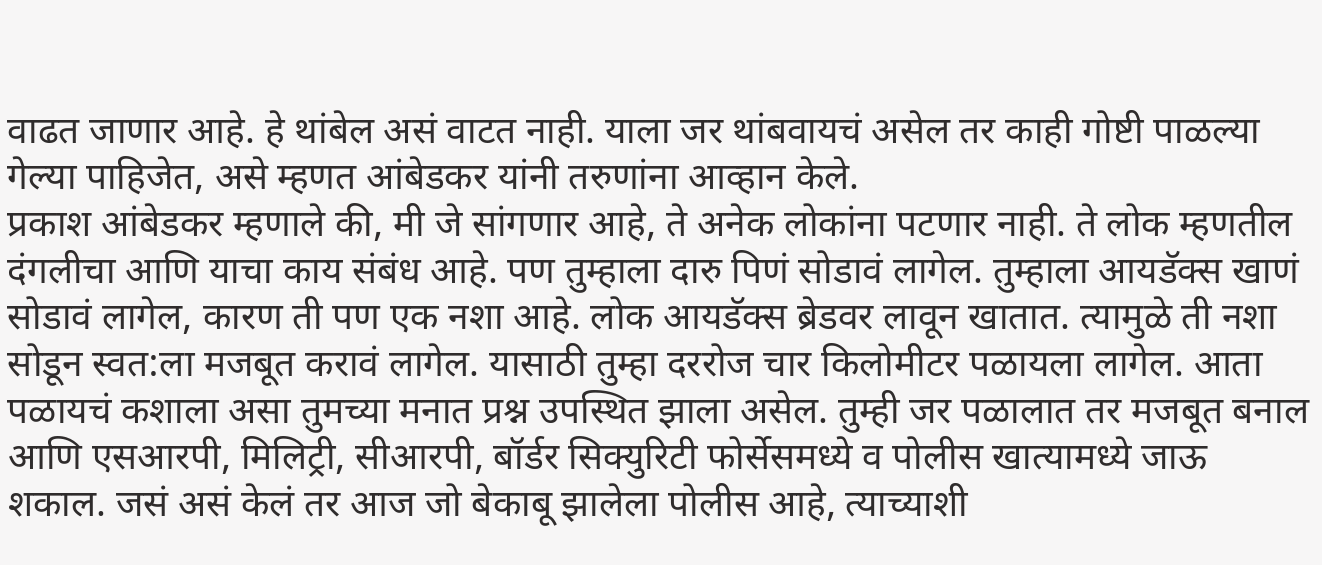वाढत जाणार आहे. हे थांबेल असं वाटत नाही. याला जर थांबवायचं असेल तर काही गोष्टी पाळल्या गेल्या पाहिजेत, असे म्हणत आंबेडकर यांनी तरुणांना आव्हान केले.
प्रकाश आंबेडकर म्हणाले की, मी जे सांगणार आहे, ते अनेक लोकांना पटणार नाही. ते लोक म्हणतील दंगलीचा आणि याचा काय संबंध आहे. पण तुम्हाला दारु पिणं सोडावं लागेल. तुम्हाला आयडॅक्स खाणं सोडावं लागेल, कारण ती पण एक नशा आहे. लोक आयडॅक्स ब्रेडवर लावून खातात. त्यामुळे ती नशा सोडून स्वत:ला मजबूत करावं लागेल. यासाठी तुम्हा दररोज चार किलोमीटर पळायला लागेल. आता पळायचं कशाला असा तुमच्या मनात प्रश्न उपस्थित झाला असेल. तुम्ही जर पळालात तर मजबूत बनाल आणि एसआरपी, मिलिट्री, सीआरपी, बॉर्डर सिक्युरिटी फोर्सेसमध्ये व पोलीस खात्यामध्ये जाऊ शकाल. जसं असं केलं तर आज जो बेकाबू झालेला पोलीस आहे, त्याच्याशी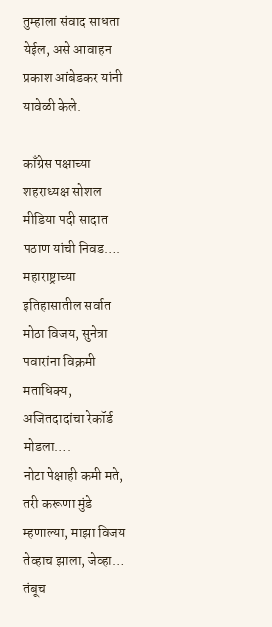तुम्हाला संवाद साधता येईल, असे आवाहन प्रकाश आंबेडकर यांनी यावेळी केले.

काँग्रेस पक्षाच्या शहराध्यक्ष सोशल मीडिया पदी सादात पठाण यांची निवड….
महाराष्ट्राच्या इतिहासातील सर्वात मोठा विजय, सुनेत्रा पवारांना विक्रमी मताधिक्य, अजितदादांचा रेकॉर्ड मोडला….
नोटा पेक्षाही कमी मते, तरी करूणा मुंडे म्हणाल्या, माझा विजय तेव्हाच झाला, जेव्हा…
तंबूच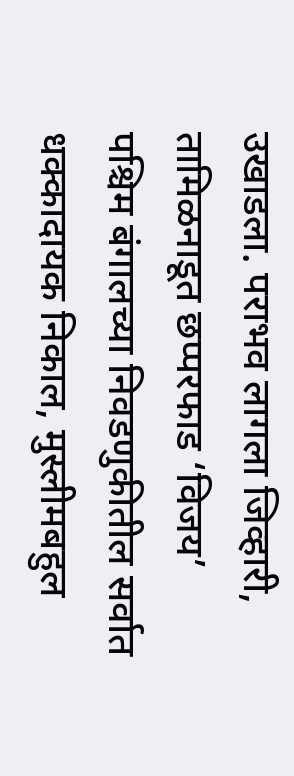उखाडला. पराभव लागला जिव्हारी, तामिळनाडूत छप्परफाड ‘विजय’
पश्चिम बंगालच्या निवडणुकीतील सर्वात धक्कादायक निकाल, मुस्लीमबहुल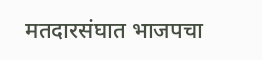मतदारसंघात भाजपचा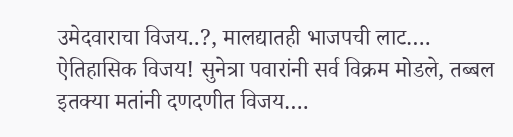उमेदवाराचा विजय..?, मालद्यातही भाजपची लाट….
ऐतिहासिक विजय! सुनेत्रा पवारांनी सर्व विक्रम मोडले, तब्बल इतक्या मतांनी दणदणीत विजय….